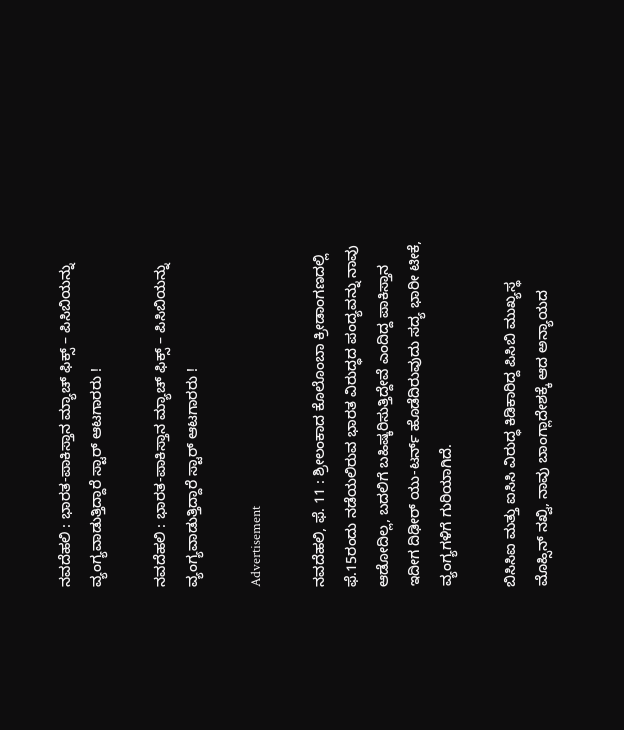ನವದೆಹಲಿ : ಭಾರತ-ಪಾಕಿಸ್ತಾನ ಮ್ಯಾಚ್ ಫಿಕ್ಸ್ – ಪಿಸಿಬಿಯನ್ನು ವ್ಯಂಗ್ಯವಾಡುತ್ತಿದ್ದಾರೆ ಸ್ಟಾರ್ ಆಟಗಾರರು !

ನವದೆಹಲಿ : ಭಾರತ-ಪಾಕಿಸ್ತಾನ ಮ್ಯಾಚ್ ಫಿಕ್ಸ್ – ಪಿಸಿಬಿಯನ್ನು ವ್ಯಂಗ್ಯವಾಡುತ್ತಿದ್ದಾರೆ ಸ್ಟಾರ್ ಆಟಗಾರರು !

Advertisement

ನವದೆಹಲಿ, ಫೆ. 11 : ಶ್ರೀಲಂಕಾದ ಕೊಲೊಂಬಾ ಕ್ರೀಡಾಂಗಣದಲ್ಲಿ ಫೆ.15ರಂದು ನಡೆಯಲಿರುವ ಭಾರತ ವಿರುದ್ಧದ ಪಂದ್ಯವನ್ನು ನಾವು ಆಡೋದಿಲ್ಲ, ಬದಲಿಗೆ ಬಹಿಷ್ಕರಿಸುತ್ತಿದ್ದೇವೆ ಎಂದಿದ್ದ ಪಾಕಿಸ್ತಾನ ಇದೀಗ ದಿಢೀರ್ ಯು-ಟರ್ನ್ ಹೊಡೆದಿರುವುದು ಸದ್ಯ ಭಾರೀ ಟೀಕೆ, ವ್ಯಂಗ್ಯಗಳಿಗೆ ಗುರಿಯಾಗಿದೆ.

ಬಿಸಿಸಿಐ ಮತ್ತು ಐಸಿಸಿ ವಿರುದ್ಧ ಕಿಡಿಕಾರಿದ್ದ ಪಿಸಿಬಿ ಮುಖ್ಯಸ್ಥ ಮೊಹ್ಸಿನ್ ನಖ್ವಿ, ನಾವು ಬಾಂಗ್ಲಾದೇಶಕ್ಕೆ ಆದ ಅನ್ಯಾಯದ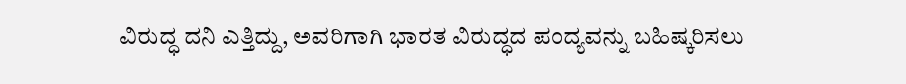ವಿರುದ್ಧ ದನಿ ಎತ್ತಿದ್ದು, ಅವರಿಗಾಗಿ ಭಾರತ ವಿರುದ್ಧದ ಪಂದ್ಯವನ್ನು ಬಹಿಷ್ಕರಿಸಲು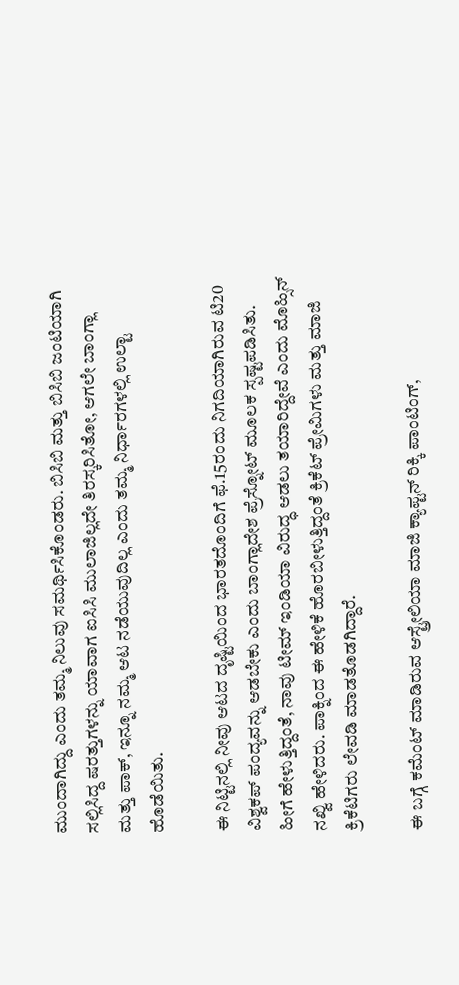ಮುಂದಾಗಿದ್ದು ಎಂದು ತಮ್ಮ ನಿಲುವು ಸಮರ್ಥಿಸಿಕೊಂಡರು. ಬಿಸಿಬಿ ಮತ್ತು ಬಿಸಿಬಿ ಜಂಟಿಯಾಗಿ ಸಲ್ಲಿಸಿದ್ದ ಷರತ್ತುಗಳನ್ನು ಯಾವಾಗ ಐಸಿಸಿ ಮುಲಾಜಿಲ್ಲದೇ ತಿರಸ್ಕರಿಸಿತೋ, ಆಗಲೇ ಬಾಂಗ್ಲಾ ಮತ್ತು ಪಾಕ್, ಇನ್ನೂ ನಮ್ಮ ಆಟ ನಡೆಯುವುದಿಲ್ಲ ಎಂದು ತಮ್ಮ ನಿರ್ಧಾರಗಳಲ್ಲಿ ಉಲ್ಟಾ ಹೊಡೆಯಿತು.

ಈ ನಿಟ್ಟಿನಲ್ಲಿ ನೀವು ಆಟದ ದೃಷ್ಟಿಯಿಂದ ಭಾರತದೊಂದಿಗೆ ಫೆ.15ರಂದು ನಿಗದಿಯಾಗಿರುವ ಟಿ20 ವಿಶ್ವಕಪ್ ಪಂದ್ಯವನ್ನು ಆಡಬೇಕು ಎಂದು ಬಾಂಗ್ಲಾದೇಶ ಪ್ರೆಸ್ನೋಟ್ ಮೂಲಕ ಸ್ಪಷ್ಟಪಡಿಸಿತು. ಹೀಗೆ ಹೇಳುತ್ತಿದ್ದಂತೆ, ನಾವು ಟೀಮ್ ಇಂಡಿಯಾ ವಿರುದ್ಧ ಆಡಲು ತಯಾರಿದ್ದೇವೆ ಎಂದು ಮೊಹ್ಸಿನ್ ನಖ್ವಿ ಹೇಳಿದರು. ಪಾಕ್ನಿಂದ ಈ ಹೇಳಿಕೆ ಹೊರಬೀಳುತ್ತಿದ್ದಂತೆ ಕ್ರಿಕೆಟ್ ಪ್ರೇಮಿಗಳು ಮತ್ತು ಮಾಜಿ ಕ್ರಿಕೆಟಿಗರು ಲೇವಡಿ ಮಾಡತೊಡಗಿದ್ದಾರೆ.

ಈ ಬಗ್ಗೆ ಕಮೆಂಟ್ ಮಾಡಿರುವ ಆಸ್ಟ್ರೇಲಿಯಾ ಮಾಜಿ ಕ್ಯಾಪ್ಟನ್ ರಿಕ್ಕಿ ಪಾಂಟಿಂಗ್,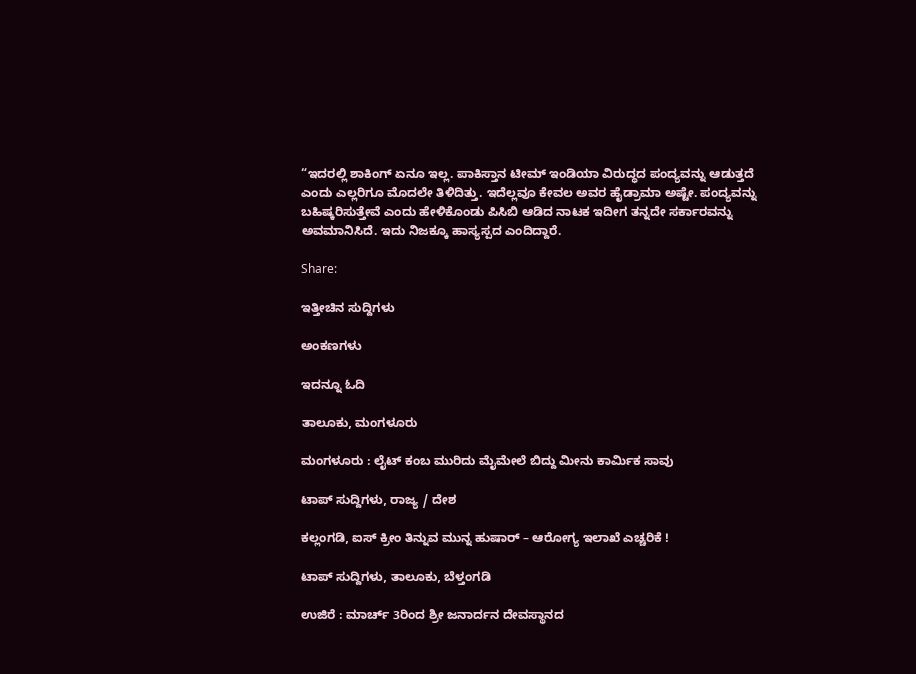“ಇದರಲ್ಲಿ ಶಾಕಿಂಗ್ ಏನೂ ಇಲ್ಲ. ಪಾಕಿಸ್ತಾನ ಟೀಮ್ ಇಂಡಿಯಾ ವಿರುದ್ಧದ ಪಂದ್ಯವನ್ನು ಆಡುತ್ತದೆ ಎಂದು ಎಲ್ಲರಿಗೂ ಮೊದಲೇ ತಿಳಿದಿತ್ತು. ಇದೆಲ್ಲವೂ ಕೇವಲ ಅವರ ಹೈಡ್ರಾಮಾ ಅಷ್ಟೇ. ಪಂದ್ಯವನ್ನು ಬಹಿಷ್ಕರಿಸುತ್ತೇವೆ ಎಂದು ಹೇಳಿಕೊಂಡು ಪಿಸಿಬಿ ಆಡಿದ ನಾಟಕ ಇದೀಗ ತನ್ನದೇ ಸರ್ಕಾರವನ್ನು ಅವಮಾನಿಸಿದೆ. ಇದು ನಿಜಕ್ಕೂ ಹಾಸ್ಯಸ್ಪದ ಎಂದಿದ್ದಾರೆ.

Share:

ಇತ್ತೀಚಿನ ಸುದ್ದಿಗಳು

ಅಂಕಣಗಳು

ಇದನ್ನೂ ಓದಿ

ತಾಲೂಕು, ಮಂಗಳೂರು

ಮಂಗಳೂರು : ಲೈಟ್ ಕಂಬ ಮುರಿದು ಮೈಮೇಲೆ ಬಿದ್ದು ಮೀನು ಕಾರ್ಮಿಕ ಸಾವು

ಟಾಪ್ ಸುದ್ದಿಗಳು, ರಾಜ್ಯ / ದೇಶ

ಕಲ್ಲಂಗಡಿ, ಐಸ್ ಕ್ರೀಂ ತಿನ್ನುವ ಮುನ್ನ ಹುಷಾರ್‌ – ಆರೋಗ್ಯ ಇಲಾಖೆ ಎಚ್ಚರಿಕೆ !

ಟಾಪ್ ಸುದ್ದಿಗಳು, ತಾಲೂಕು, ಬೆಳ್ತಂಗಡಿ

ಉಜಿರೆ : ಮಾರ್ಚ್ 3ರಿಂದ ಶ್ರೀ ಜನಾರ್ದನ ದೇವಸ್ಥಾನದ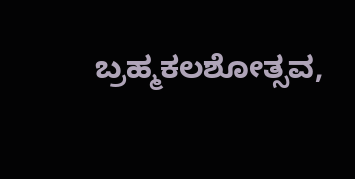ಬ್ರಹ್ಮಕಲಶೋತ್ಸವ,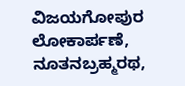ವಿಜಯಗೋಪುರ ಲೋಕಾರ್ಪಣೆ, ನೂತನಬ್ರಹ್ಮರಥ,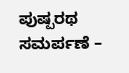ಪುಷ್ಪರಥ ಸಮರ್ಪಣೆ –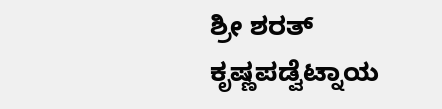ಶ್ರೀ ಶರತ್ ಕೃಷ್ಣಪಡ್ವೆಟ್ನಾಯ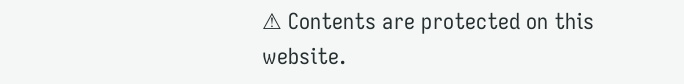⚠ Contents are protected on this website.